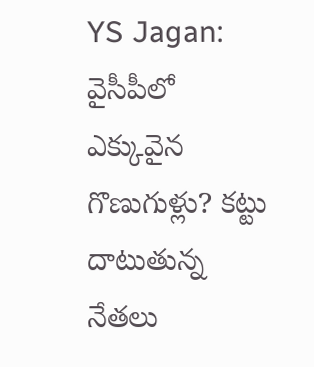YS Jagan: వైసీపీలో ఎక్కువైన గొణుగుళ్లు? క‌ట్టు దాటుతున్న నేతలు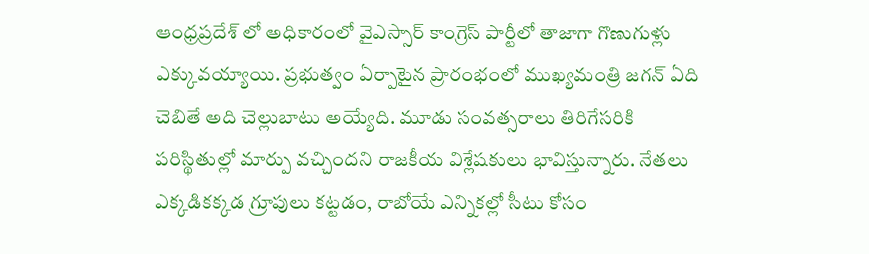ఆంధ్ర‌ప్ర‌దేశ్ లో అధికారంలో వైఎస్సార్ కాంగ్రెస్ పార్టీలో తాజాగా గొణుగుళ్లు ఎక్కువ‌య్యాయి. ప్ర‌భుత్వం ఏర్పాటైన ప్రారంభంలో ముఖ్య‌మంత్రి జ‌గ‌న్ ఏది చెబితే అది చెల్లుబాటు అయ్యేది. మూడు సంవ‌త్స‌రాలు తిరిగేస‌రికి ప‌రిస్థితుల్లో మార్పు వ‌చ్చింద‌ని రాజ‌కీయ విశ్లేష‌కులు భావిస్తున్నారు. నేత‌లు ఎక్క‌డిక‌క్క‌డ గ్రూపులు క‌ట్ట‌డం, రాబోయే ఎన్నిక‌ల్లో సీటు కోసం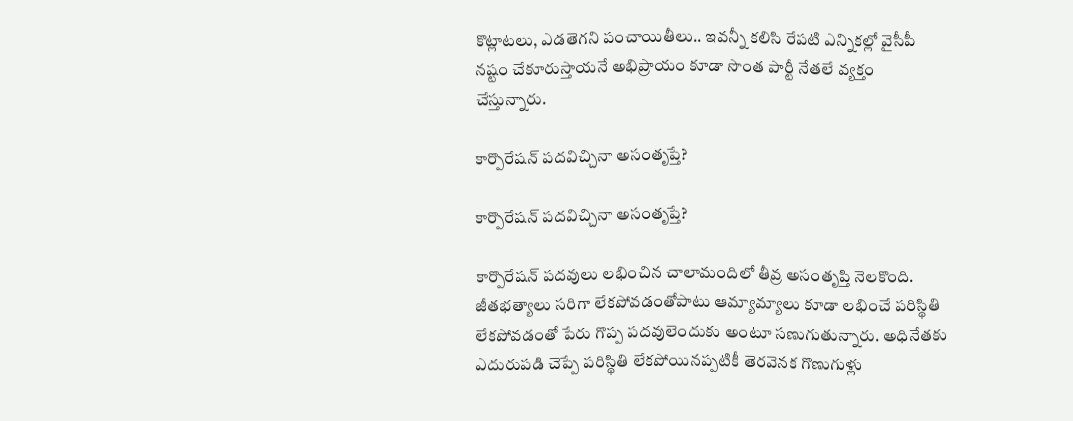కొట్లాట‌లు, ఎడ‌తెగ‌ని పంచాయితీలు.. ఇవ‌న్నీ క‌లిసి రేప‌టి ఎన్నిక‌ల్లో వైసీపీ న‌ష్టం చేకూరుస్తాయ‌నే అభిప్రాయం కూడా సొంత పార్టీ నేత‌లే వ్య‌క్తం చేస్తున్నారు.

కార్పొరేషన్ పదవిచ్చినా అసంతృప్తే?

కార్పొరేషన్ పదవిచ్చినా అసంతృప్తే?

కార్పొరేష‌న్ ప‌ద‌వులు ల‌భించిన చాలామందిలో తీవ్ర అసంతృప్తి నెల‌కొంది. జీత‌భ‌త్యాలు స‌రిగా లేక‌పోవ‌డంతోపాటు ఆమ్యామ్యాలు కూడా ల‌భించే ప‌రిస్థితి లేక‌పోవ‌డంతో పేరు గొప్ప ప‌ద‌వులెందుకు అంటూ స‌ణుగుతున్నారు. అధినేత‌కు ఎదురుప‌డి చెప్పే ప‌రిస్థితి లేక‌పోయిన‌ప్ప‌టికీ తెర‌వెన‌క గొణుగుళ్లు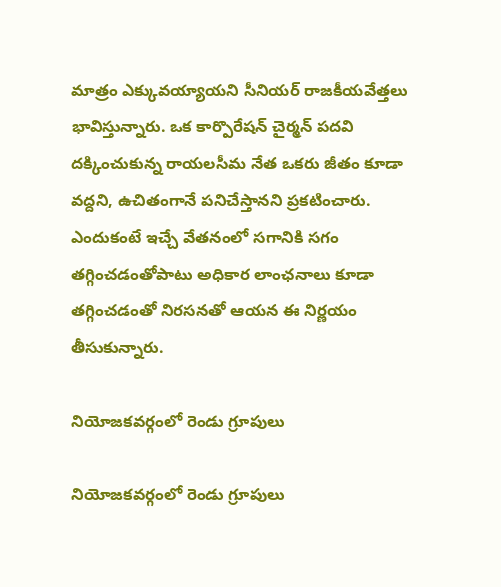మాత్రం ఎక్కువ‌య్యాయ‌ని సీనియ‌ర్ రాజ‌కీయ‌వేత్త‌లు భావిస్తున్నారు. ఒక కార్పొరేష‌న్ చైర్మ‌న్ ప‌ద‌వి ద‌క్కించుకున్న రాయ‌ల‌సీమ నేత ఒక‌రు జీతం కూడా వ‌ద్ద‌ని, ఉచితంగానే ప‌నిచేస్తాన‌ని ప్ర‌క‌టించారు. ఎందుకంటే ఇచ్చే వేత‌నంలో స‌గానికి స‌గం త‌గ్గించ‌డంతోపాటు అధికార లాంఛ‌నాలు కూడా త‌గ్గించ‌డంతో నిర‌స‌న‌తో ఆయ‌న ఈ నిర్ణ‌యం తీసుకున్నారు.

నియోజకవర్గంలో రెండు గ్రూపులు

నియోజకవర్గంలో రెండు గ్రూపులు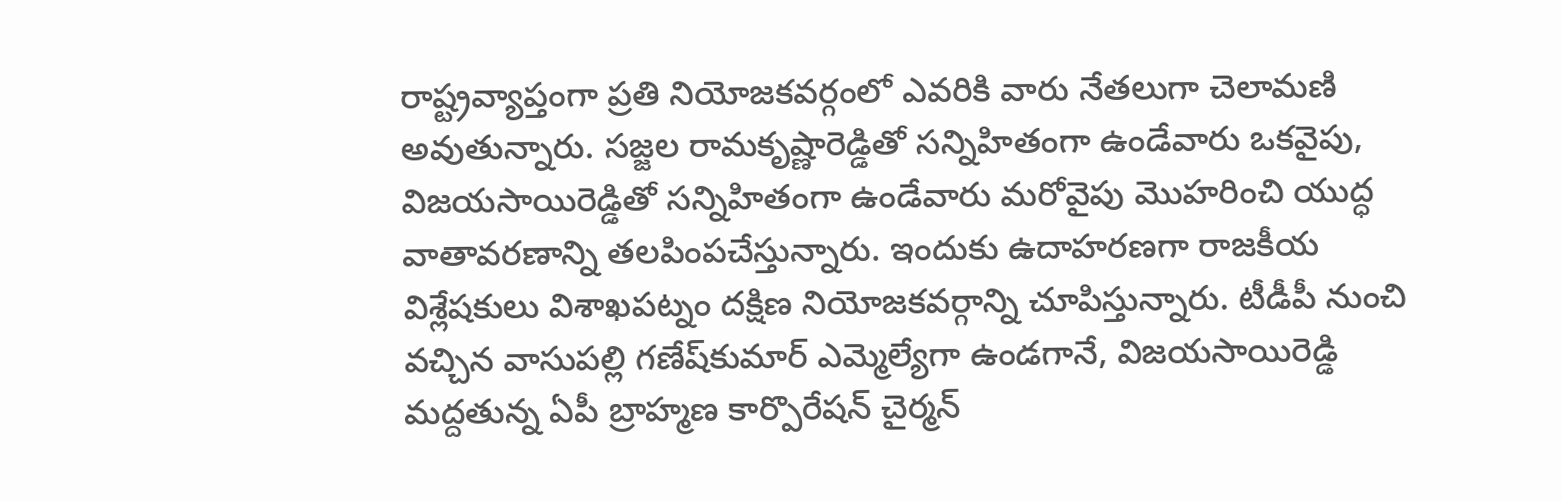రాష్ట్ర‌వ్యాప్తంగా ప్ర‌తి నియోజ‌క‌వ‌ర్గంలో ఎవ‌రికి వారు నేత‌లుగా చెలామ‌ణి అవుతున్నారు. స‌జ్జ‌ల రామ‌కృష్ణారెడ్డితో స‌న్నిహితంగా ఉండేవారు ఒక‌వైపు, విజ‌యసాయిరెడ్డితో స‌న్నిహితంగా ఉండేవారు మ‌రోవైపు మొహ‌రించి యుద్ధ వాతావ‌ర‌ణాన్ని త‌ల‌పింప‌చేస్తున్నారు. ఇందుకు ఉదాహ‌ర‌ణ‌గా రాజ‌కీయ విశ్లేష‌కులు విశాఖ‌ప‌ట్నం ద‌క్షిణ నియోజ‌క‌వ‌ర్గాన్ని చూపిస్తున్నారు. టీడీపీ నుంచి వ‌చ్చిన వాసుప‌ల్లి గ‌ణేష్‌కుమార్ ఎమ్మెల్యేగా ఉండ‌గానే, విజ‌య‌సాయిరెడ్డి మ‌ద్ద‌తున్న ఏపీ బ్రాహ్మ‌ణ కార్పొరేష‌న్ చైర్మ‌న్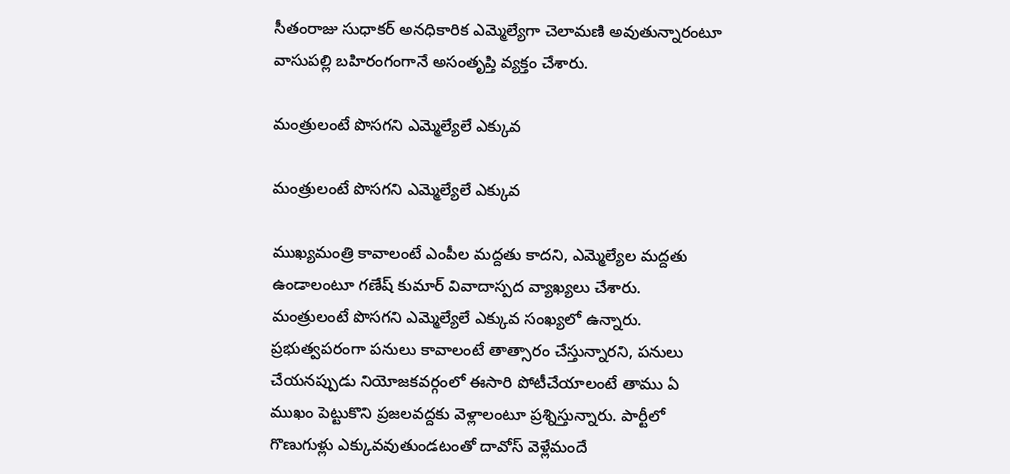సీతంరాజు సుధాక‌ర్ అన‌ధికారిక ఎమ్మెల్యేగా చెలామ‌ణి అవుతున్నారంటూ వాసుప‌ల్లి బ‌హిరంగంగానే అసంతృప్తి వ్య‌క్తం చేశారు.

మంత్రులంటే పొసగని ఎమ్మెల్యేలే ఎక్కువ

మంత్రులంటే పొసగని ఎమ్మెల్యేలే ఎక్కువ

ముఖ్యమంత్రి కావాలంటే ఎంపీల మద్దతు కాదని, ఎమ్మెల్యేల మద్దతు ఉండాలంటూ గణేష్ కుమార్ వివాదాస్పద వ్యాఖ్యలు చేశారు. మంత్రులంటే పొసగని ఎమ్మెల్యేలే ఎక్కువ సంఖ్యలో ఉన్నారు. ప్రభుత్వపరంగా పనులు కావాలంటే తాత్సారం చేస్తున్నారని, పనులు చేయనప్పుడు నియోజకవర్గంలో ఈసారి పోటీచేయాలంటే తాము ఏ ముఖం పెట్టుకొని ప్రజలవద్దకు వెళ్లాలంటూ ప్రశ్నిస్తున్నారు. పార్టీలో గొణుగుళ్లు ఎక్కువవుతుండటంతో దావోస్ వెళ్లేమందే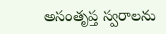అసంతృప్త స్వరాలను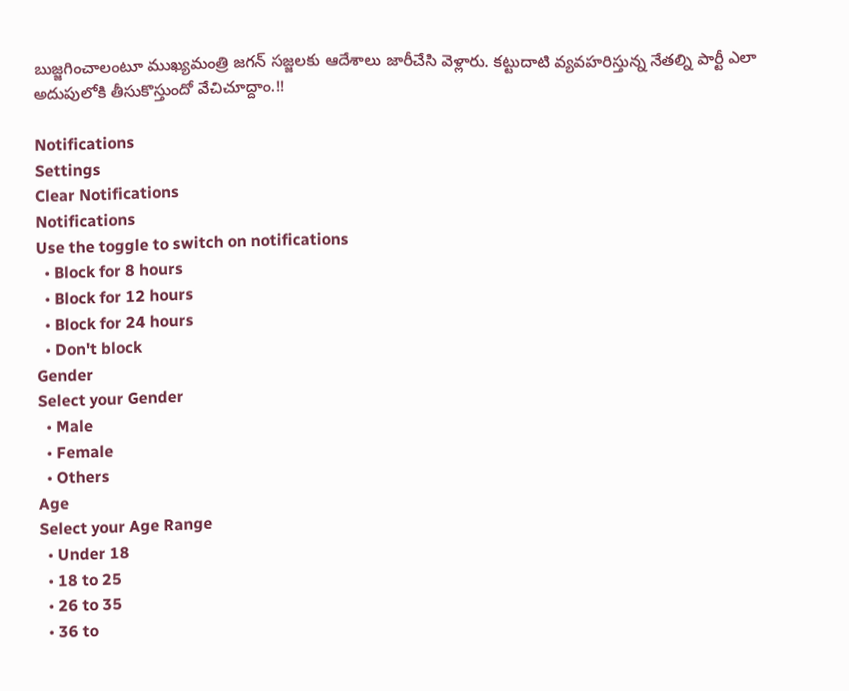బుజ్జగించాలంటూ ముఖ్యమంత్రి జగన్ సజ్జలకు ఆదేశాలు జారీచేసి వెళ్లారు. కట్టుదాటి వ్యవహరిస్తున్న నేతల్ని పార్టీ ఎలా అదుపులోకి తీసుకొస్తుందో వేచిచూద్దాం.!!

Notifications
Settings
Clear Notifications
Notifications
Use the toggle to switch on notifications
  • Block for 8 hours
  • Block for 12 hours
  • Block for 24 hours
  • Don't block
Gender
Select your Gender
  • Male
  • Female
  • Others
Age
Select your Age Range
  • Under 18
  • 18 to 25
  • 26 to 35
  • 36 to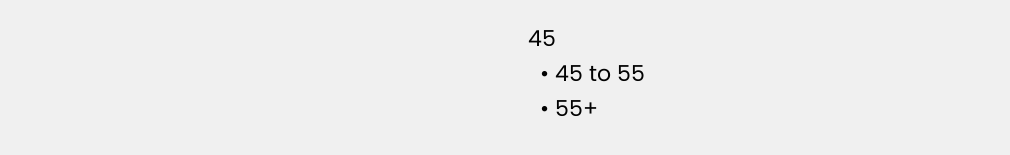45
  • 45 to 55
  • 55+